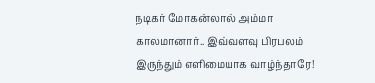நடிகர் மோகன்லால் அம்மா காலமானார்.. இவ்வளவு பிரபலம் இருந்தும் எளிமையாக வாழ்ந்தாரே!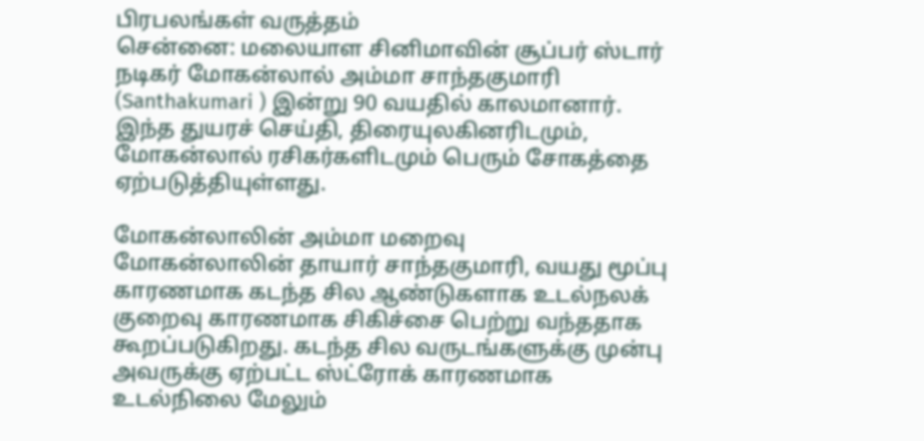பிரபலங்கள் வருத்தம்
சென்னை: மலையாள சினிமாவின் சூப்பர் ஸ்டார் நடிகர் மோகன்லால் அம்மா சாந்தகுமாரி (Santhakumari ) இன்று 90 வயதில் காலமானார். இந்த துயரச் செய்தி, திரையுலகினரிடமும், மோகன்லால் ரசிகர்களிடமும் பெரும் சோகத்தை ஏற்படுத்தியுள்ளது.

மோகன்லாலின் அம்மா மறைவு
மோகன்லாலின் தாயார் சாந்தகுமாரி, வயது மூப்பு காரணமாக கடந்த சில ஆண்டுகளாக உடல்நலக் குறைவு காரணமாக சிகிச்சை பெற்று வந்ததாக கூறப்படுகிறது. கடந்த சில வருடங்களுக்கு முன்பு அவருக்கு ஏற்பட்ட ஸ்ட்ரோக் காரணமாக உடல்நிலை மேலும்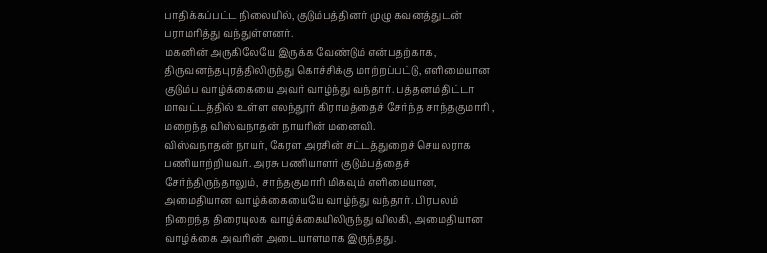பாதிக்கப்பட்ட நிலையில், குடும்பத்தினர் முழு கவனத்துடன் பராமரித்து வந்துள்ளனர்.
மகனின் அருகிலேயே இருக்க வேண்டும் என்பதற்காக, திருவனந்தபுரத்திலிருந்து கொச்சிக்கு மாற்றப்பட்டு, எளிமையான குடும்ப வாழ்க்கையை அவர் வாழ்ந்து வந்தார். பத்தனம்திட்டா மாவட்டத்தில் உள்ள எலந்தூர் கிராமத்தைச் சேர்ந்த சாந்தகுமாரி , மறைந்த விஸ்வநாதன் நாயரின் மனைவி.
விஸ்வநாதன் நாயர், கேரள அரசின் சட்டத்துறைச் செயலராக பணியாற்றியவர். அரசு பணியாளர் குடும்பத்தைச் சேர்ந்திருந்தாலும், சாந்தகுமாரி மிகவும் எளிமையான, அமைதியான வாழ்க்கையையே வாழ்ந்து வந்தார். பிரபலம் நிறைந்த திரையுலக வாழ்க்கையிலிருந்து விலகி, அமைதியான வாழ்க்கை அவரின் அடையாளமாக இருந்தது.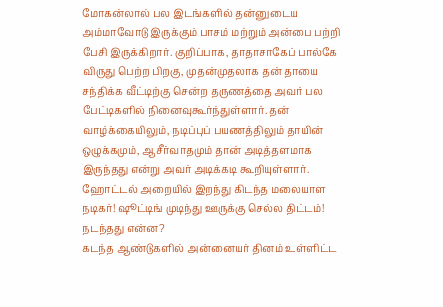மோகன்லால் பல இடங்களில் தன்னுடைய அம்மாவோடு இருக்கும் பாசம் மற்றும் அன்பை பற்றி பேசி இருக்கிறார். குறிப்பாக, தாதாசாகேப் பால்கே விருது பெற்ற பிறகு, முதன்முதலாக தன் தாயை சந்திக்க வீட்டிற்கு சென்ற தருணத்தை அவர் பல பேட்டிகளில் நினைவுகூர்ந்துள்ளார். தன் வாழ்க்கையிலும், நடிப்புப் பயணத்திலும் தாயின் ஒழுக்கமும், ஆசீர்வாதமும் தான் அடித்தளமாக இருந்தது என்று அவர் அடிக்கடி கூறியுள்ளார்.
ஹோட்டல் அறையில் இறந்து கிடந்த மலையாள நடிகர்! ஷூட்டிங் முடிந்து ஊருக்கு செல்ல திட்டம்! நடந்தது என்ன?
கடந்த ஆண்டுகளில் அன்னையர் தினம் உள்ளிட்ட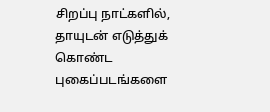சிறப்பு நாட்களில், தாயுடன் எடுத்துக் கொண்ட புகைப்படங்களை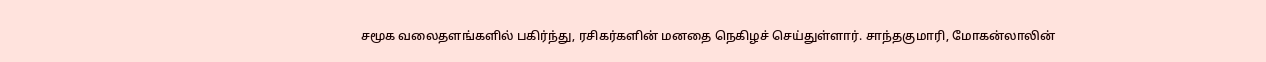சமூக வலைதளங்களில் பகிர்ந்து, ரசிகர்களின் மனதை நெகிழச் செய்துள்ளார். சாந்தகுமாரி, மோகன்லாலின்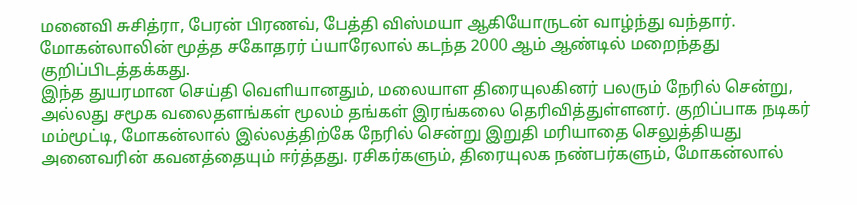மனைவி சுசித்ரா, பேரன் பிரணவ், பேத்தி விஸ்மயா ஆகியோருடன் வாழ்ந்து வந்தார். மோகன்லாலின் மூத்த சகோதரர் ப்யாரேலால் கடந்த 2000 ஆம் ஆண்டில் மறைந்தது குறிப்பிடத்தக்கது.
இந்த துயரமான செய்தி வெளியானதும், மலையாள திரையுலகினர் பலரும் நேரில் சென்று, அல்லது சமூக வலைதளங்கள் மூலம் தங்கள் இரங்கலை தெரிவித்துள்ளனர். குறிப்பாக நடிகர் மம்மூட்டி, மோகன்லால் இல்லத்திற்கே நேரில் சென்று இறுதி மரியாதை செலுத்தியது அனைவரின் கவனத்தையும் ஈர்த்தது. ரசிகர்களும், திரையுலக நண்பர்களும், மோகன்லால்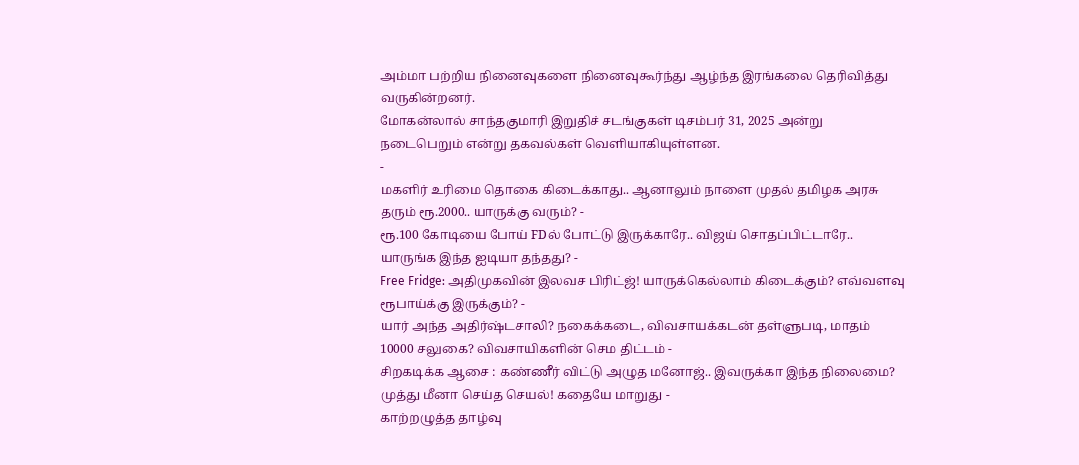அம்மா பற்றிய நினைவுகளை நினைவுகூர்ந்து ஆழ்ந்த இரங்கலை தெரிவித்து வருகின்றனர்.
மோகன்லால் சாந்தகுமாரி இறுதிச் சடங்குகள் டிசம்பர் 31, 2025 அன்று நடைபெறும் என்று தகவல்கள் வெளியாகியுள்ளன.
-
மகளிர் உரிமை தொகை கிடைக்காது.. ஆனாலும் நாளை முதல் தமிழக அரசு தரும் ரூ.2000.. யாருக்கு வரும்? -
ரூ.100 கோடியை போய் FDல் போட்டு இருக்காரே.. விஜய் சொதப்பிட்டாரே.. யாருங்க இந்த ஐடியா தந்தது? -
Free Fridge: அதிமுகவின் இலவச பிரிட்ஜ்! யாருக்கெல்லாம் கிடைக்கும்? எவ்வளவு ரூபாய்க்கு இருக்கும்? -
யார் அந்த அதிர்ஷ்டசாலி? நகைக்கடை, விவசாயக்கடன் தள்ளுபடி, மாதம் 10000 சலுகை? விவசாயிகளின் செம திட்டம் -
சிறகடிக்க ஆசை : கண்ணீர் விட்டு அழுத மனோஜ்.. இவருக்கா இந்த நிலைமை? முத்து மீனா செய்த செயல்! கதையே மாறுது -
காற்றழுத்த தாழ்வு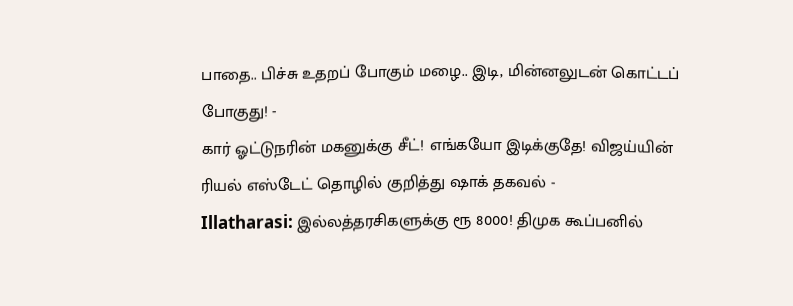பாதை.. பிச்சு உதறப் போகும் மழை.. இடி, மின்னலுடன் கொட்டப் போகுது! -
கார் ஓட்டுநரின் மகனுக்கு சீட்! எங்கயோ இடிக்குதே! விஜய்யின் ரியல் எஸ்டேட் தொழில் குறித்து ஷாக் தகவல் -
Illatharasi: இல்லத்தரசிகளுக்கு ரூ 8000! திமுக கூப்பனில்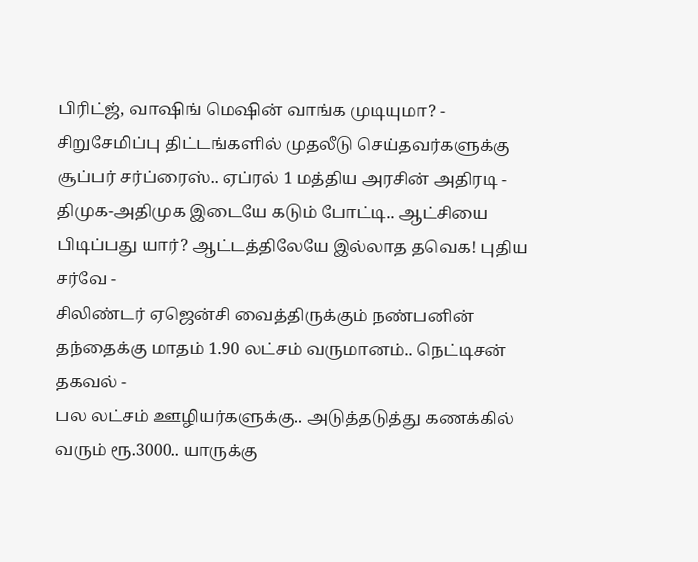பிரிட்ஜ், வாஷிங் மெஷின் வாங்க முடியுமா? -
சிறுசேமிப்பு திட்டங்களில் முதலீடு செய்தவர்களுக்கு சூப்பர் சர்ப்ரைஸ்.. ஏப்ரல் 1 மத்திய அரசின் அதிரடி -
திமுக-அதிமுக இடையே கடும் போட்டி.. ஆட்சியை பிடிப்பது யார்? ஆட்டத்திலேயே இல்லாத தவெக! புதிய சர்வே -
சிலிண்டர் ஏஜென்சி வைத்திருக்கும் நண்பனின் தந்தைக்கு மாதம் 1.90 லட்சம் வருமானம்.. நெட்டிசன் தகவல் -
பல லட்சம் ஊழியர்களுக்கு.. அடுத்தடுத்து கணக்கில் வரும் ரூ.3000.. யாருக்கு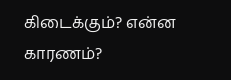கிடைக்கும்? என்ன காரணம்?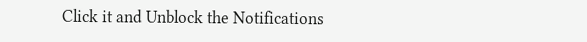Click it and Unblock the Notifications